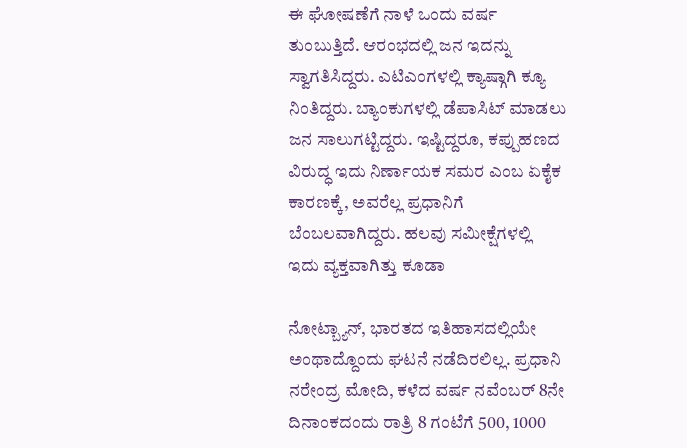ಈ ಘೋಷಣೆಗೆ ನಾಳೆ ಒಂದು ವರ್ಷ ತುಂಬುತ್ತಿದೆ. ಆರಂಭದಲ್ಲಿ ಜನ ಇದನ್ನು ಸ್ವಾಗತಿಸಿದ್ದರು. ಎಟಿಎಂಗಳಲ್ಲಿ ಕ್ಯಾಷ್ಗಾಗಿ ಕ್ಯೂ ನಿಂತಿದ್ದರು. ಬ್ಯಾಂಕುಗಳಲ್ಲಿ ಡೆಪಾಸಿಟ್ ಮಾಡಲು ಜನ ಸಾಲುಗಟ್ಟಿದ್ದರು. ಇಷ್ಟಿದ್ದರೂ, ಕಪ್ಪುಹಣದ ವಿರುದ್ಧ ಇದು ನಿರ್ಣಾಯಕ ಸಮರ ಎಂಬ ಏಕೈಕ ಕಾರಣಕ್ಕೆ, ಅವರೆಲ್ಲ ಪ್ರಧಾನಿಗೆ ಬೆಂಬಲವಾಗಿದ್ದರು. ಹಲವು ಸಮೀಕ್ಷೆಗಳಲ್ಲಿ ಇದು ವ್ಯಕ್ತವಾಗಿತ್ತು ಕೂಡಾ

ನೋಟ್ಬ್ಯಾನ್, ಭಾರತದ ಇತಿಹಾಸದಲ್ಲಿಯೇ ಅಂಥಾದ್ದೊಂದು ಘಟನೆ ನಡೆದಿರಲಿಲ್ಲ. ಪ್ರಧಾನಿ ನರೇಂದ್ರ ಮೋದಿ, ಕಳೆದ ವರ್ಷ ನವೆಂಬರ್ 8ನೇ ದಿನಾಂಕದಂದು ರಾತ್ರಿ 8 ಗಂಟೆಗೆ 500, 1000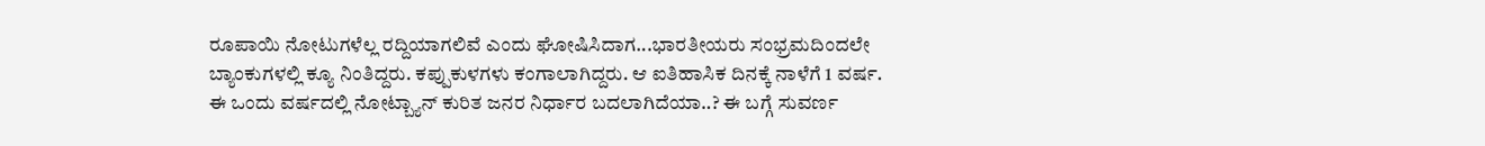ರೂಪಾಯಿ ನೋಟುಗಳೆಲ್ಲ ರದ್ದಿಯಾಗಲಿವೆ ಎಂದು ಘೋಷಿಸಿದಾಗ...ಭಾರತೀಯರು ಸಂಭ್ರಮದಿಂದಲೇ ಬ್ಯಾಂಕುಗಳಲ್ಲಿ ಕ್ಯೂ ನಿಂತಿದ್ದರು. ಕಪ್ಪುಕುಳಗಳು ಕಂಗಾಲಾಗಿದ್ದರು. ಆ ಐತಿಹಾಸಿಕ ದಿನಕ್ಕೆ ನಾಳೆಗೆ 1 ವರ್ಷ. ಈ ಒಂದು ವರ್ಷದಲ್ಲಿ ನೋಟ್ಬ್ಯಾನ್ ಕುರಿತ ಜನರ ನಿರ್ಧಾರ ಬದಲಾಗಿದೆಯಾ..? ಈ ಬಗ್ಗೆ ಸುವರ್ಣ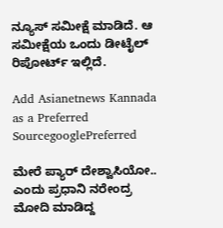ನ್ಯೂಸ್ ಸಮೀಕ್ಷೆ ಮಾಡಿದೆ. ಆ ಸಮೀಕ್ಷೆಯ ಒಂದು ಡೀಟೈಲ್ ರಿಪೋರ್ಟ್ ಇಲ್ಲಿದೆ.

Add Asianetnews Kannada as a Preferred SourcegooglePreferred

ಮೇರೆ ಪ್ಯಾರ್ ದೇಶ್ವಾಸಿಯೋ.. ಎಂದು ಪ್ರಧಾನಿ ನರೇಂದ್ರ ಮೋದಿ ಮಾಡಿದ್ದ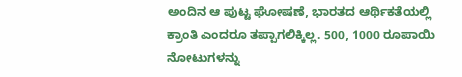ಅಂದಿನ ಆ ಪುಟ್ಟ ಘೋಷಣೆ, ಭಾರತದ ಆರ್ಥಿಕತೆಯಲ್ಲಿ ಕ್ರಾಂತಿ ಎಂದರೂ ತಪ್ಪಾಗಲಿಕ್ಕಿಲ್ಲ. 500, 1000 ರೂಪಾಯಿ ನೋಟುಗಳನ್ನು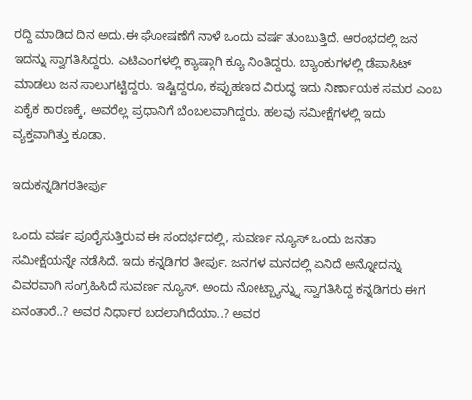ರದ್ದಿ ಮಾಡಿದ ದಿನ ಅದು.ಈ ಘೋಷಣೆಗೆ ನಾಳೆ ಒಂದು ವರ್ಷ ತುಂಬುತ್ತಿದೆ. ಆರಂಭದಲ್ಲಿ ಜನ ಇದನ್ನು ಸ್ವಾಗತಿಸಿದ್ದರು. ಎಟಿಎಂಗಳಲ್ಲಿ ಕ್ಯಾಷ್ಗಾಗಿ ಕ್ಯೂ ನಿಂತಿದ್ದರು. ಬ್ಯಾಂಕುಗಳಲ್ಲಿ ಡೆಪಾಸಿಟ್ ಮಾಡಲು ಜನ ಸಾಲುಗಟ್ಟಿದ್ದರು. ಇಷ್ಟಿದ್ದರೂ, ಕಪ್ಪುಹಣದ ವಿರುದ್ಧ ಇದು ನಿರ್ಣಾಯಕ ಸಮರ ಎಂಬ ಏಕೈಕ ಕಾರಣಕ್ಕೆ, ಅವರೆಲ್ಲ ಪ್ರಧಾನಿಗೆ ಬೆಂಬಲವಾಗಿದ್ದರು. ಹಲವು ಸಮೀಕ್ಷೆಗಳಲ್ಲಿ ಇದು ವ್ಯಕ್ತವಾಗಿತ್ತು ಕೂಡಾ.

ಇದುಕನ್ನಡಿಗರತೀರ್ಪು

ಒಂದು ವರ್ಷ ಪೂರೈಸುತ್ತಿರುವ ಈ ಸಂದರ್ಭದಲ್ಲಿ, ಸುವರ್ಣ ನ್ಯೂಸ್ ಒಂದು ಜನತಾ ಸಮೀಕ್ಷೆಯನ್ನೇ ನಡೆಸಿದೆ. ಇದು ಕನ್ನಡಿಗರ ತೀರ್ಪು. ಜನಗಳ ಮನದಲ್ಲಿ ಏನಿದೆ ಅನ್ನೋದನ್ನು ವಿವರವಾಗಿ ಸಂಗ್ರಹಿಸಿದೆ ಸುವರ್ಣ ನ್ಯೂಸ್. ಅಂದು ನೋಟ್ಬ್ಯಾನ್ನ್ನು ಸ್ವಾಗತಿಸಿದ್ದ ಕನ್ನಡಿಗರು ಈಗ ಏನಂತಾರೆ..? ಅವರ ನಿರ್ಧಾರ ಬದಲಾಗಿದೆಯಾ..? ಅವರ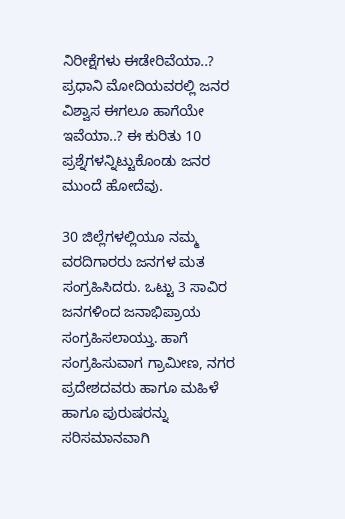ನಿರೀಕ್ಷೆಗಳು ಈಡೇರಿವೆಯಾ..? ಪ್ರಧಾನಿ ಮೋದಿಯವರಲ್ಲಿ ಜನರ ವಿಶ್ವಾಸ ಈಗಲೂ ಹಾಗೆಯೇ ಇವೆಯಾ..? ಈ ಕುರಿತು 10 ಪ್ರಶ್ನೆಗಳನ್ನಿಟ್ಟುಕೊಂಡು ಜನರ ಮುಂದೆ ಹೋದೆವು.

30 ಜಿಲ್ಲೆಗಳಲ್ಲಿಯೂ ನಮ್ಮ ವರದಿಗಾರರು ಜನಗಳ ಮತ ಸಂಗ್ರಹಿಸಿದರು. ಒಟ್ಟು 3 ಸಾವಿರ ಜನಗಳಿಂದ ಜನಾಭಿಪ್ರಾಯ ಸಂಗ್ರಹಿಸಲಾಯ್ತು. ಹಾಗೆ ಸಂಗ್ರಹಿಸುವಾಗ ಗ್ರಾಮೀಣ, ನಗರ ಪ್ರದೇಶದವರು ಹಾಗೂ ಮಹಿಳೆ ಹಾಗೂ ಪುರುಷರನ್ನು ಸರಿಸಮಾನವಾಗಿ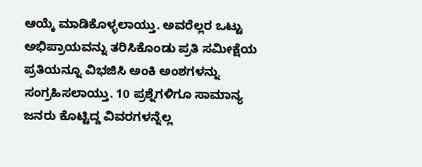ಆಯ್ಕೆ ಮಾಡಿಕೊಳ್ಳಲಾಯ್ತು. ಅವರೆಲ್ಲರ ಒಟ್ಟು ಅಭಿಪ್ರಾಯವನ್ನು ತರಿಸಿಕೊಂಡು ಪ್ರತಿ ಸಮೀಕ್ಷೆಯ ಪ್ರತಿಯನ್ನೂ ವಿಭಜಿಸಿ ಅಂಕಿ ಅಂಶಗಳನ್ನು ಸಂಗ್ರಹಿಸಲಾಯ್ತು. 10 ಪ್ರಶ್ನೆಗಳಿಗೂ ಸಾಮಾನ್ಯ ಜನರು ಕೊಟ್ಟಿದ್ದ ವಿವರಗಳನ್ನೆಲ್ಲ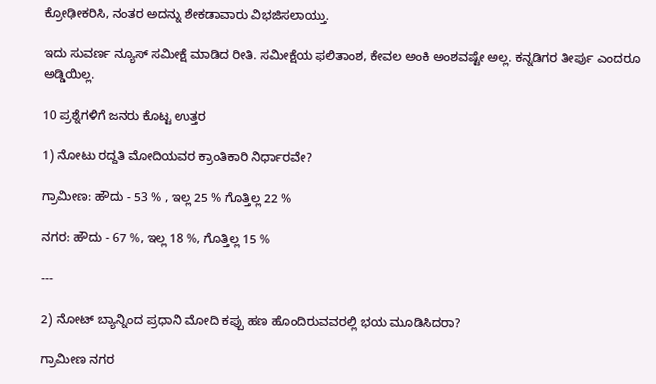ಕ್ರೋಢೀಕರಿಸಿ, ನಂತರ ಅದನ್ನು ಶೇಕಡಾವಾರು ವಿಭಜಿಸಲಾಯ್ತು.

ಇದು ಸುವರ್ಣ ನ್ಯೂಸ್ ಸಮೀಕ್ಷೆ ಮಾಡಿದ ರೀತಿ. ಸಮೀಕ್ಷೆಯ ಫಲಿತಾಂಶ, ಕೇವಲ ಅಂಕಿ ಅಂಶವಷ್ಟೇ ಅಲ್ಲ. ಕನ್ನಡಿಗರ ತೀರ್ಪು ಎಂದರೂ ಅಡ್ಡಿಯಿಲ್ಲ.

10 ಪ್ರಶ್ನೆಗಳಿಗೆ ಜನರು ಕೊಟ್ಟ ಉತ್ತರ

1) ನೋಟು ರದ್ದತಿ ಮೋದಿಯವರ ಕ್ರಾಂತಿಕಾರಿ ನಿರ್ಧಾರವೇ?

ಗ್ರಾಮೀಣ: ಹೌದು - 53 % , ಇಲ್ಲ 25 % ಗೊತ್ತಿಲ್ಲ 22 %

ನಗರ: ಹೌದು - 67 %, ಇಲ್ಲ 18 %, ಗೊತ್ತಿಲ್ಲ 15 %

---

2) ನೋಟ್ ಬ್ಯಾನ್ನಿಂದ ಪ್ರಧಾನಿ ಮೋದಿ ಕಪ್ಪು ಹಣ ಹೊಂದಿರುವವರಲ್ಲಿ ಭಯ ಮೂಡಿಸಿದರಾ?

ಗ್ರಾಮೀಣ ನಗರ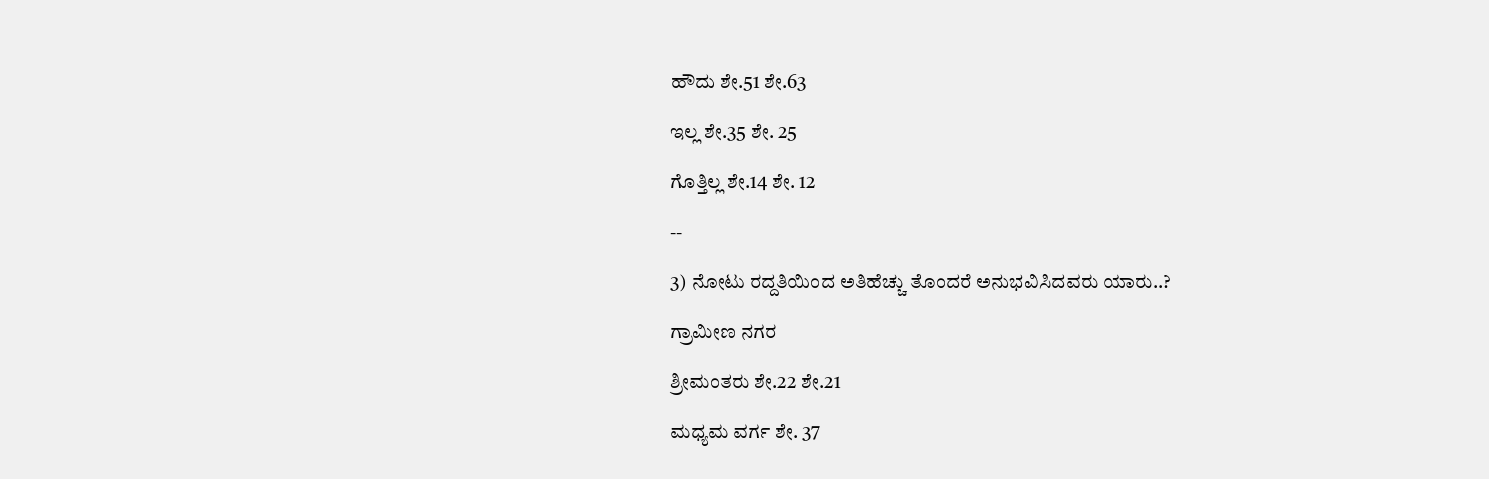ಹೌದು ಶೇ.51 ಶೇ.63

ಇಲ್ಲ ಶೇ.35 ಶೇ. 25

ಗೊತ್ತಿಲ್ಲ ಶೇ.14 ಶೇ. 12

--

3) ನೋಟು ರದ್ದತಿಯಿಂದ ಅತಿಹೆಚ್ಚು ತೊಂದರೆ ಅನುಭವಿಸಿದವರು ಯಾರು..?

ಗ್ರಾಮೀಣ ನಗರ

ಶ್ರೀಮಂತರು ಶೇ.22 ಶೇ.21

ಮಧ್ಯಮ ವರ್ಗ ಶೇ. 37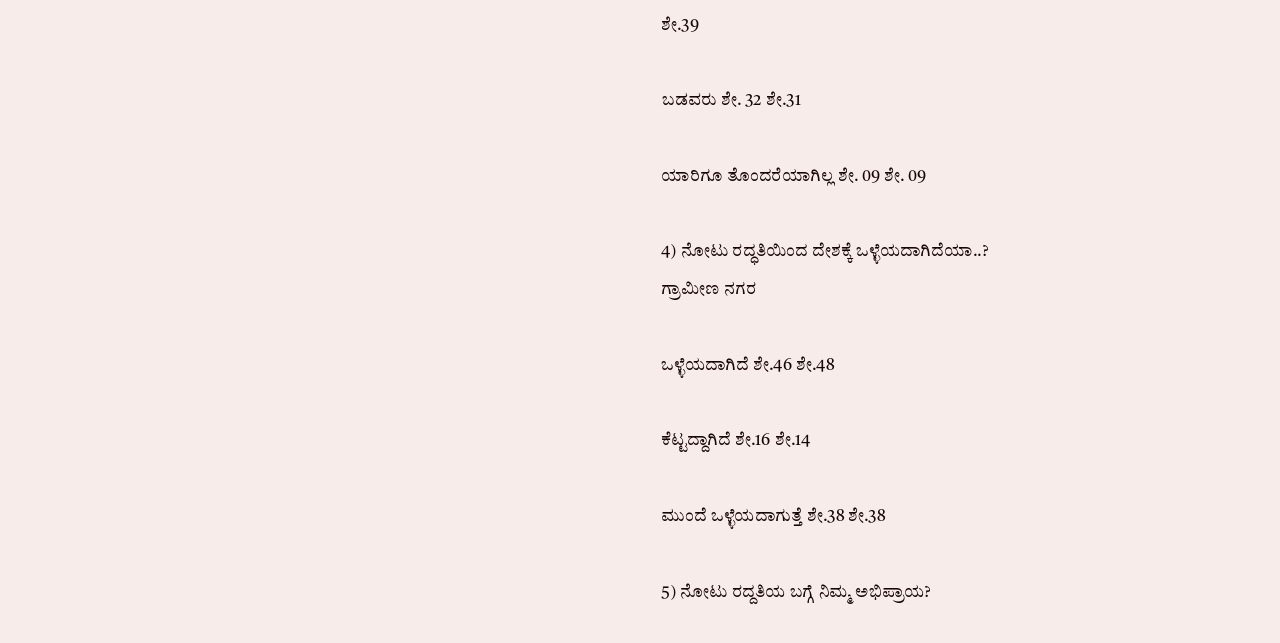ಶೇ.39

ಬಡವರು ಶೇ. 32 ಶೇ.31

ಯಾರಿಗೂ ತೊಂದರೆಯಾಗಿಲ್ಲ ಶೇ. 09 ಶೇ. 09

4) ನೋಟು ರದ್ಧತಿಯಿಂದ ದೇಶಕ್ಕೆ ಒಳ್ಳೆಯದಾಗಿದೆಯಾ..?
ಗ್ರಾಮೀಣ ನಗರ

ಒಳ್ಳೆಯದಾಗಿದೆ ಶೇ.46 ಶೇ.48

ಕೆಟ್ಟದ್ದಾಗಿದೆ ಶೇ.16 ಶೇ.14

ಮುಂದೆ ಒಳ್ಳೆಯದಾಗುತ್ತೆ ಶೇ.38 ಶೇ.38

5) ನೋಟು ರದ್ದತಿಯ ಬಗ್ಗೆ ನಿಮ್ಮ ಅಭಿಪ್ರಾಯ?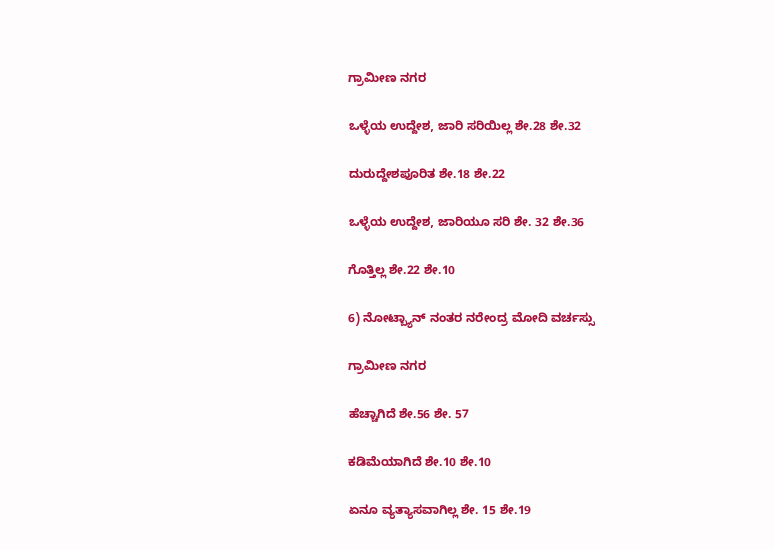ಗ್ರಾಮೀಣ ನಗರ

ಒಳ್ಳೆಯ ಉದ್ದೇಶ, ಜಾರಿ ಸರಿಯಿಲ್ಲ ಶೇ.28 ಶೇ.32

ದುರುದ್ದೇಶಪೂರಿತ ಶೇ.18 ಶೇ.22

ಒಳ್ಳೆಯ ಉದ್ದೇಶ, ಜಾರಿಯೂ ಸರಿ ಶೇ. 32 ಶೇ.36

ಗೊತ್ತಿಲ್ಲ ಶೇ.22 ಶೇ.10

6) ನೋಟ್ಬ್ಯಾನ್ ನಂತರ ನರೇಂದ್ರ ಮೋದಿ ವರ್ಚಸ್ಸು

ಗ್ರಾಮೀಣ ನಗರ

ಹೆಚ್ಚಾಗಿದೆ ಶೇ.56 ಶೇ. 57

ಕಡಿಮೆಯಾಗಿದೆ ಶೇ.10 ಶೇ.10

ಏನೂ ವ್ಯತ್ಯಾಸವಾಗಿಲ್ಲ ಶೇ. 15 ಶೇ.19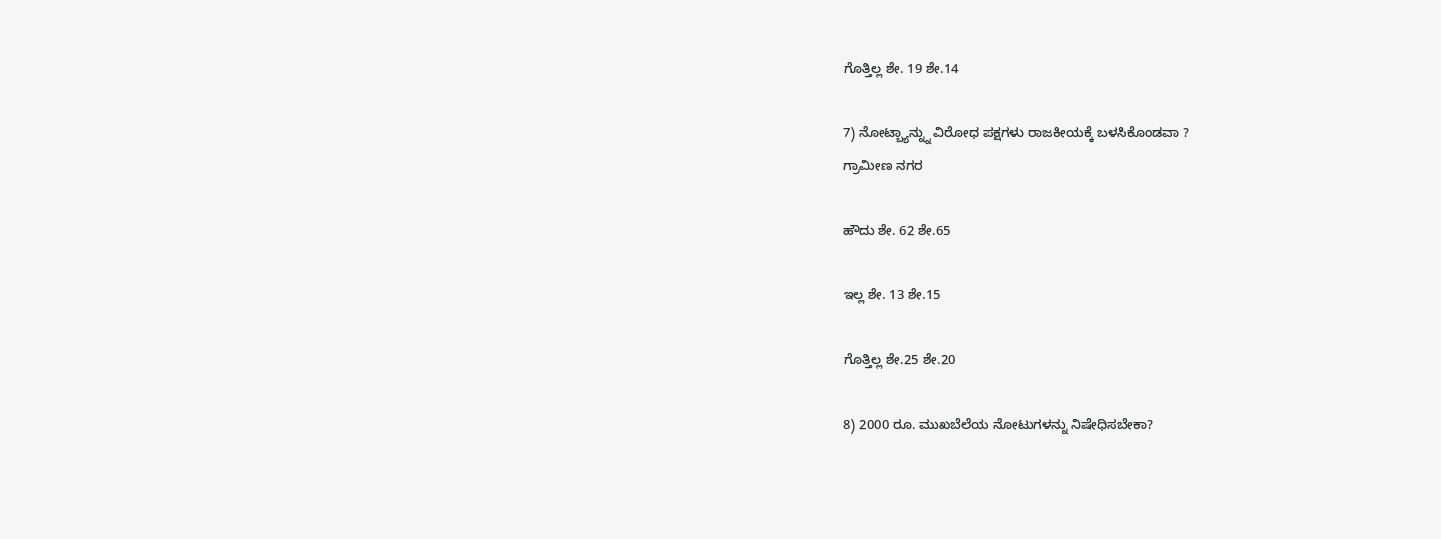ಗೊತ್ತಿಲ್ಲ ಶೇ. 19 ಶೇ.14

7) ನೋಟ್ಬ್ಯಾನ್ನ್ನು ವಿರೋಧ ಪಕ್ಷಗಳು ರಾಜಕೀಯಕ್ಕೆ ಬಳಸಿಕೊಂಡವಾ ?
ಗ್ರಾಮೀಣ ನಗರ

ಹೌದು ಶೇ. 62 ಶೇ.65

ಇಲ್ಲ ಶೇ. 13 ಶೇ.15

ಗೊತ್ತಿಲ್ಲ ಶೇ.25 ಶೇ.20

8) 2000 ರೂ. ಮುಖಬೆಲೆಯ ನೋಟುಗಳನ್ನು ನಿಷೇಧಿಸಬೇಕಾ?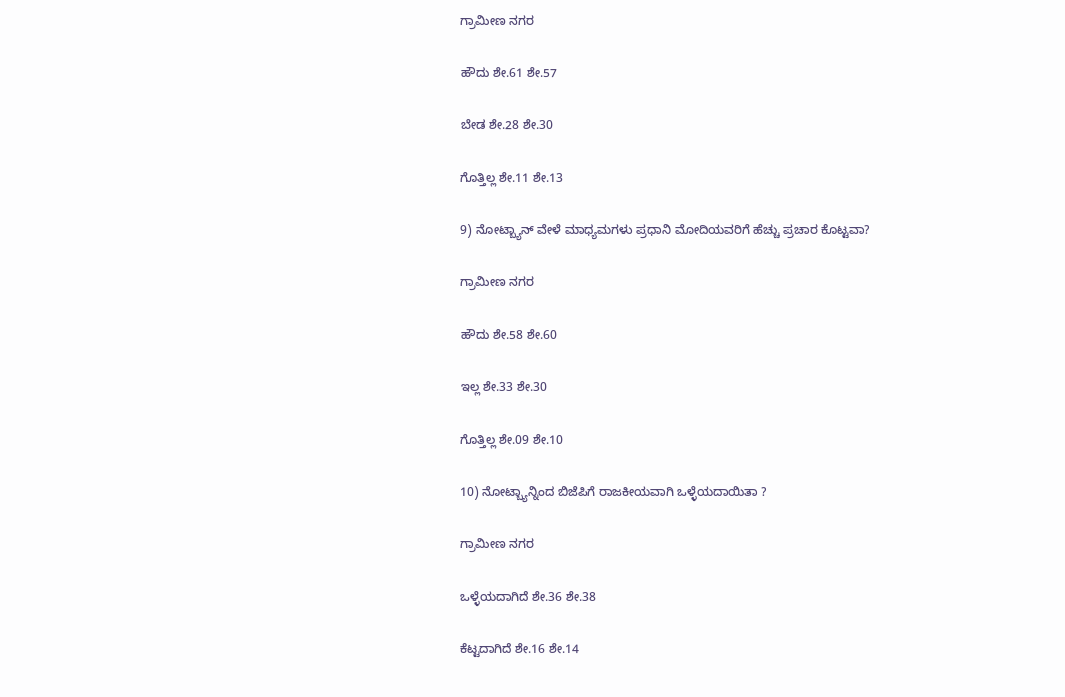ಗ್ರಾಮೀಣ ನಗರ

ಹೌದು ಶೇ.61 ಶೇ.57

ಬೇಡ ಶೇ.28 ಶೇ.30

ಗೊತ್ತಿಲ್ಲ ಶೇ.11 ಶೇ.13

9) ನೋಟ್ಬ್ಯಾನ್ ವೇಳೆ ಮಾಧ್ಯಮಗಳು ಪ್ರಧಾನಿ ಮೋದಿಯವರಿಗೆ ಹೆಚ್ಚು ಪ್ರಚಾರ ಕೊಟ್ಟವಾ?

ಗ್ರಾಮೀಣ ನಗರ

ಹೌದು ಶೇ.58 ಶೇ.60

ಇಲ್ಲ ಶೇ.33 ಶೇ.30

ಗೊತ್ತಿಲ್ಲ ಶೇ.09 ಶೇ.10

10) ನೋಟ್ಬ್ಯಾನ್ನಿಂದ ಬಿಜೆಪಿಗೆ ರಾಜಕೀಯವಾಗಿ ಒಳ್ಳೆಯದಾಯಿತಾ ?

ಗ್ರಾಮೀಣ ನಗರ

ಒಳ್ಳೆಯದಾಗಿದೆ ಶೇ.36 ಶೇ.38

ಕೆಟ್ಟದಾಗಿದೆ ಶೇ.16 ಶೇ.14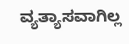ವ್ಯತ್ಯಾಸವಾಗಿಲ್ಲ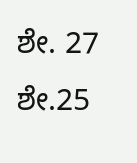ಶೇ. 27 ಶೇ.25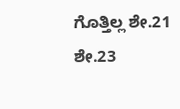ಗೊತ್ತಿಲ್ಲ ಶೇ.21 ಶೇ.23